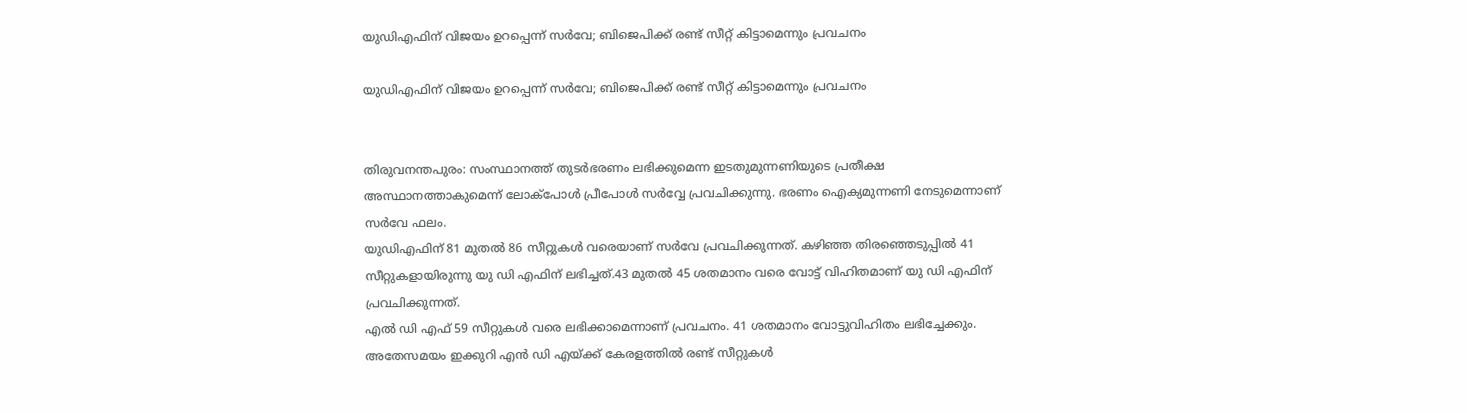യുഡിഎഫിന് വിജയം ഉറപ്പെന്ന് സർവേ; ബിജെപിക്ക് രണ്ട് സീറ്റ് കിട്ടാമെന്നും പ്രവചനം

യുഡിഎഫിന് വിജയം ഉറപ്പെന്ന് സർവേ; ബിജെപിക്ക് രണ്ട് സീറ്റ് കിട്ടാമെന്നും പ്രവചനം


തിരുവനന്തപുരം: സംസ്ഥാനത്ത് തുടർഭരണം ലഭിക്കുമെന്ന ഇടതുമുന്നണിയുടെ പ്രതീക്ഷ അസ്ഥാനത്താകുമെന്ന് ലോക്‌പോൾ പ്രീപോൾ സർവ്വേ പ്രവചിക്കുന്നു. ഭരണം ഐക്യമുന്നണി നേടുമെന്നാണ് സർവേ ഫലം.
യുഡിഎഫിന് 81 മുതൽ 86 സീറ്റുകൾ വരെയാണ് സർവേ പ്രവചിക്കുന്നത്. കഴിഞ്ഞ തിരഞ്ഞെടുപ്പിൽ 41 സീറ്റുകളായിരുന്നു യു ഡി എഫിന് ലഭിച്ചത്.43 മുതൽ 45 ശതമാനം വരെ വോട്ട് വിഹിതമാണ് യു ഡി എഫിന് പ്രവചിക്കുന്നത്.
എൽ ഡി എഫ് 59 സീറ്റുകൾ വരെ ലഭിക്കാമെന്നാണ് പ്രവചനം. 41 ശതമാനം വോട്ടുവിഹിതം ലഭിച്ചേക്കും. അതേസമയം ഇക്കുറി എൻ ഡി എയ്ക്ക് കേരളത്തിൽ രണ്ട് സീറ്റുകൾ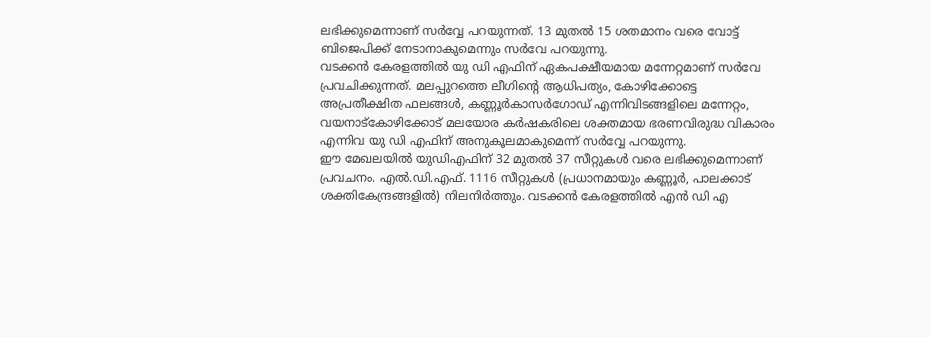ലഭിക്കുമെന്നാണ് സർവ്വേ പറയുന്നത്. 13 മുതൽ 15 ശതമാനം വരെ വോട്ട് ബിജെപിക്ക് നേടാനാകുമെന്നും സർവേ പറയുന്നു.
വടക്കൻ കേരളത്തിൽ യു ഡി എഫിന് ഏകപക്ഷീയമായ മന്നേറ്റമാണ് സർവേ പ്രവചിക്കുന്നത്. മലപ്പുറത്തെ ലീഗിന്റെ ആധിപത്യം, കോഴിക്കോട്ടെ അപ്രതീക്ഷിത ഫലങ്ങൾ, കണ്ണൂർകാസർഗോഡ് എന്നിവിടങ്ങളിലെ മന്നേറ്റം, വയനാട്‌കോഴിക്കോട് മലയോര കർഷകരിലെ ശക്തമായ ഭരണവിരുദ്ധ വികാരം എന്നിവ യു ഡി എഫിന് അനുകൂലമാകുമെന്ന് സർവ്വേ പറയുന്നു.
ഈ മേഖലയിൽ യുഡിഎഫിന് 32 മുതൽ 37 സീറ്റുകൾ വരെ ലഭിക്കുമെന്നാണ് പ്രവചനം. എൽ.ഡി.എഫ്. 1116 സീറ്റുകൾ (പ്രധാനമായും കണ്ണൂർ, പാലക്കാട് ശക്തികേന്ദ്രങ്ങളിൽ) നിലനിർത്തും. വടക്കൻ കേരളത്തിൽ എൻ ഡി എ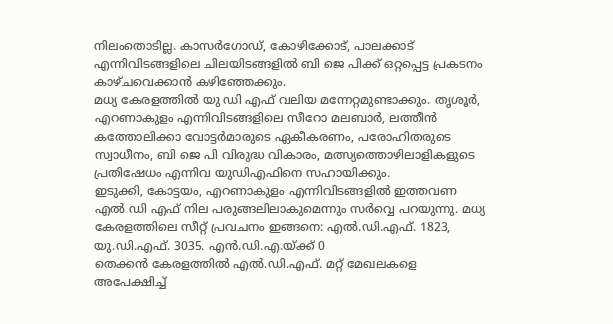നിലംതൊടില്ല. കാസർഗോഡ്, കോഴിക്കോട്, പാലക്കാട് എന്നിവിടങ്ങളിലെ ചിലയിടങ്ങളിൽ ബി ജെ പിക്ക് ഒറ്റപ്പെട്ട പ്രകടനം കാഴ്ചവെക്കാൻ കഴിഞ്ഞേക്കും.
മധ്യ കേരളത്തിൽ യു ഡി എഫ് വലിയ മന്നേറ്റമുണ്ടാക്കും. തൃശൂർ, എറണാകുളം എന്നിവിടങ്ങളിലെ സീറോ മലബാർ, ലത്തീൻ കത്തോലിക്കാ വോട്ടർമാരുടെ ഏകീകരണം, പരോഹിതരുടെ സ്വാധീനം, ബി ജെ പി വിരുദ്ധ വികാരം, മത്സ്യത്തൊഴിലാളികളുടെ പ്രതിഷേധം എന്നിവ യുഡിഎഫിനെ സഹായിക്കും.
ഇടുക്കി, കോട്ടയം, എറണാകുളം എന്നിവിടങ്ങളിൽ ഇത്തവണ എൽ ഡി എഫ് നില പരുങ്ങലിലാകുമെന്നും സർവ്വെ പറയുന്നു. മധ്യ കേരളത്തിലെ സീറ്റ് പ്രവചനം ഇങ്ങനെ: എൽ.ഡി.എഫ്. 1823, യു.ഡി.എഫ്. 3035. എൻ.ഡി.എ.യ്ക്ക് 0
തെക്കൻ കേരളത്തിൽ എൽ.ഡി.എഫ്. മറ്റ് മേഖലകളെ അപേക്ഷിച്ച്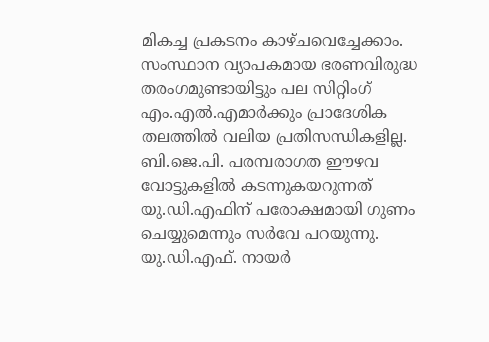മികച്ച പ്രകടനം കാഴ്ചവെച്ചേക്കാം. സംസ്ഥാന വ്യാപകമായ ഭരണവിരുദ്ധ തരംഗമുണ്ടായിട്ടും പല സിറ്റിംഗ് എം.എൽ.എമാർക്കും പ്രാദേശിക തലത്തിൽ വലിയ പ്രതിസന്ധികളില്ല. ബി.ജെ.പി. പരമ്പരാഗത ഈഴവ വോട്ടുകളിൽ കടന്നുകയറുന്നത് യു.ഡി.എഫിന് പരോക്ഷമായി ഗുണം ചെയ്യുമെന്നും സർവേ പറയുന്നു.
യു.ഡി.എഫ്. നായർ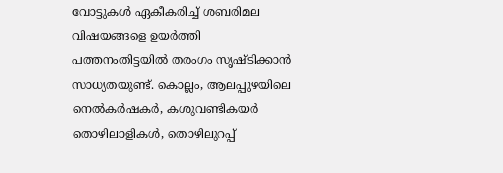വോട്ടുകൾ ഏകീകരിച്ച് ശബരിമല വിഷയങ്ങളെ ഉയർത്തി പത്തനംതിട്ടയിൽ തരംഗം സൃഷ്ടിക്കാൻ സാധ്യതയുണ്ട്. കൊല്ലം, ആലപ്പുഴയിലെ നെൽകർഷകർ, കശുവണ്ടികയർ തൊഴിലാളികൾ, തൊഴിലുറപ്പ്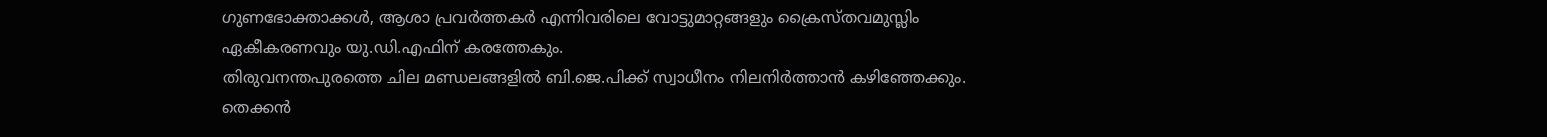ഗുണഭോക്താക്കൾ, ആശാ പ്രവർത്തകർ എന്നിവരിലെ വോട്ടുമാറ്റങ്ങളും ക്രൈസ്തവമുസ്ലിം ഏകീകരണവും യു.ഡി.എഫിന് കരത്തേകും.
തിരുവനന്തപുരത്തെ ചില മണ്ഡലങ്ങളിൽ ബി.ജെ.പിക്ക് സ്വാധീനം നിലനിർത്താൻ കഴിഞ്ഞേക്കും. തെക്കൻ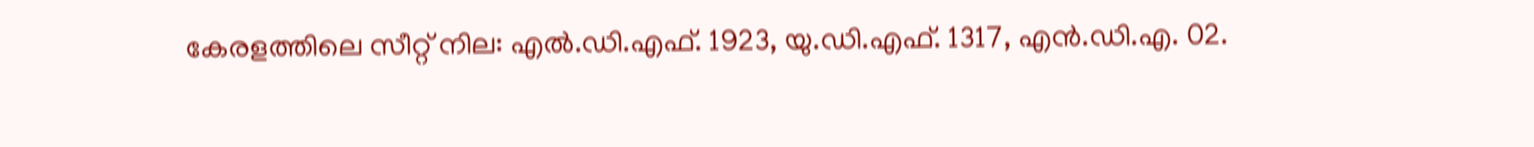കേരളത്തിലെ സീറ്റ് നില: എൽ.ഡി.എഫ്. 1923, യു.ഡി.എഫ്. 1317, എൻ.ഡി.എ. 02.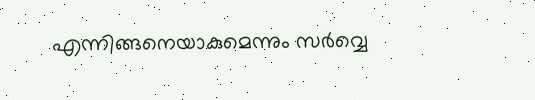എന്നിങ്ങനെയാകുമെന്നും സർവ്വെ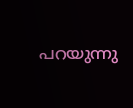പറയുന്നു